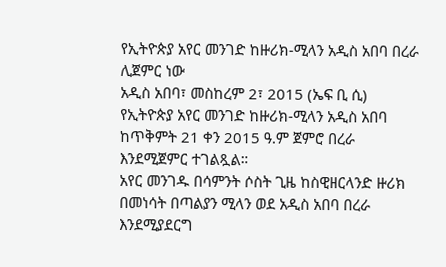የኢትዮጵያ አየር መንገድ ከዙሪክ-ሚላን አዲስ አበባ በረራ ሊጀምር ነው
አዲስ አበባ፣ መስከረም 2፣ 2015 (ኤፍ ቢ ሲ) የኢትዮጵያ አየር መንገድ ከዙሪክ-ሚላን አዲስ አበባ ከጥቅምት 21 ቀን 2015 ዓ.ም ጀምሮ በረራ እንደሚጀምር ተገልጿል።
አየር መንገዱ በሳምንት ሶስት ጊዜ ከስዊዘርላንድ ዙሪክ በመነሳት በጣልያን ሚላን ወደ አዲስ አበባ በረራ እንደሚያደርግ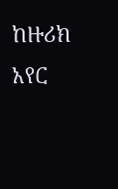ከዙሪክ አየር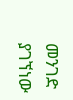መንገድ ያገኘነው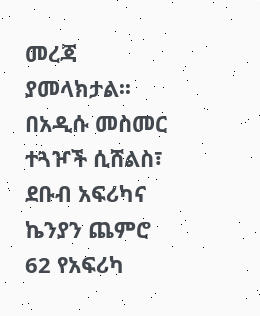መረጃ ያመላክታል፡፡
በአዲሱ መስመር ተጓዦች ሲሸልስ፣ ደቡብ አፍሪካና ኬንያን ጨምሮ 62 የአፍሪካ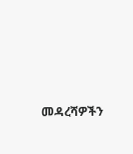መዳረሻዎችን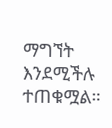ማግኘት እንደሚችሉ ተጠቁሟል።